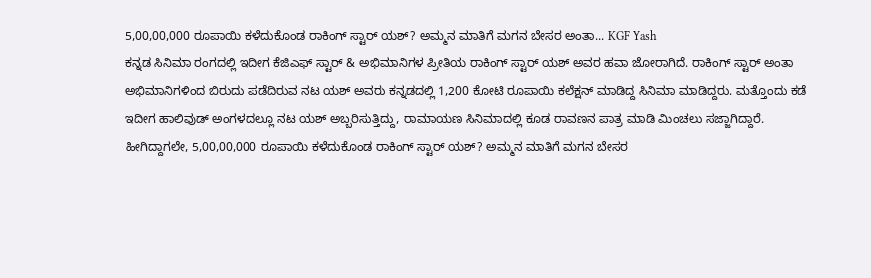5,00,00,000 ರೂಪಾಯಿ ಕಳೆದುಕೊಂಡ ರಾಕಿಂಗ್ ಸ್ಟಾರ್ ಯಶ್? ಅಮ್ಮನ ಮಾತಿಗೆ ಮಗನ ಬೇಸರ ಅಂತಾ... KGF Yash
ಕನ್ನಡ ಸಿನಿಮಾ ರಂಗದಲ್ಲಿ ಇದೀಗ ಕೆಜಿಎಫ್ ಸ್ಟಾರ್ & ಅಭಿಮಾನಿಗಳ ಪ್ರೀತಿಯ ರಾಕಿಂಗ್ ಸ್ಟಾರ್ ಯಶ್ ಅವರ ಹವಾ ಜೋರಾಗಿದೆ. ರಾಕಿಂಗ್ ಸ್ಟಾರ್ ಅಂತಾ ಅಭಿಮಾನಿಗಳಿಂದ ಬಿರುದು ಪಡೆದಿರುವ ನಟ ಯಶ್ ಅವರು ಕನ್ನಡದಲ್ಲಿ 1,200 ಕೋಟಿ ರೂಪಾಯಿ ಕಲೆಕ್ಷನ್ ಮಾಡಿದ್ದ ಸಿನಿಮಾ ಮಾಡಿದ್ದರು. ಮತ್ತೊಂದು ಕಡೆ ಇದೀಗ ಹಾಲಿವುಡ್ ಅಂಗಳದಲ್ಲೂ ನಟ ಯಶ್ ಅಬ್ಬರಿಸುತ್ತಿದ್ದು, ರಾಮಾಯಣ ಸಿನಿಮಾದಲ್ಲಿ ಕೂಡ ರಾವಣನ ಪಾತ್ರ ಮಾಡಿ ಮಿಂಚಲು ಸಜ್ಜಾಗಿದ್ದಾರೆ. ಹೀಗಿದ್ದಾಗಲೇ, 5,00,00,000 ರೂಪಾಯಿ ಕಳೆದುಕೊಂಡ ರಾಕಿಂಗ್ ಸ್ಟಾರ್ ಯಶ್? ಅಮ್ಮನ ಮಾತಿಗೆ ಮಗನ ಬೇಸರ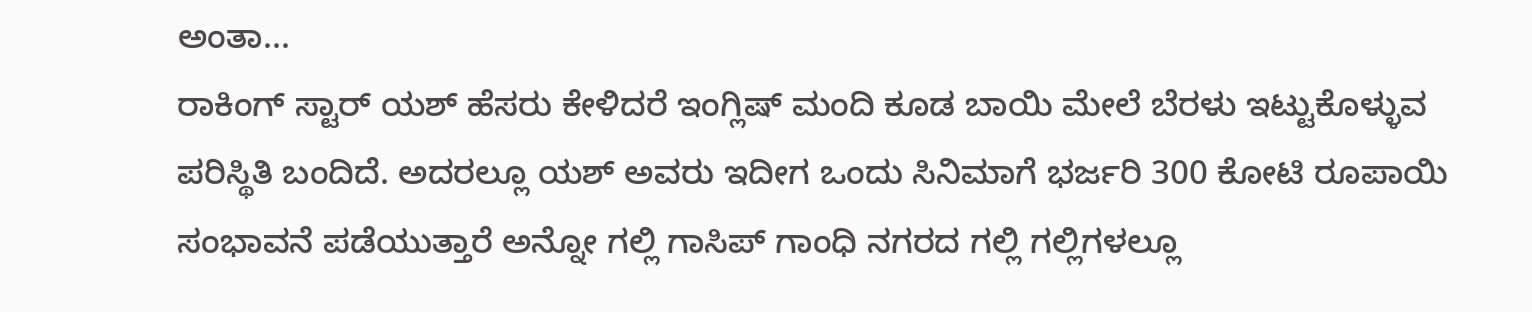ಅಂತಾ...
ರಾಕಿಂಗ್ ಸ್ಟಾರ್ ಯಶ್ ಹೆಸರು ಕೇಳಿದರೆ ಇಂಗ್ಲಿಷ್ ಮಂದಿ ಕೂಡ ಬಾಯಿ ಮೇಲೆ ಬೆರಳು ಇಟ್ಟುಕೊಳ್ಳುವ ಪರಿಸ್ಥಿತಿ ಬಂದಿದೆ. ಅದರಲ್ಲೂ ಯಶ್ ಅವರು ಇದೀಗ ಒಂದು ಸಿನಿಮಾಗೆ ಭರ್ಜರಿ 300 ಕೋಟಿ ರೂಪಾಯಿ ಸಂಭಾವನೆ ಪಡೆಯುತ್ತಾರೆ ಅನ್ನೋ ಗಲ್ಲಿ ಗಾಸಿಪ್ ಗಾಂಧಿ ನಗರದ ಗಲ್ಲಿ ಗಲ್ಲಿಗಳಲ್ಲೂ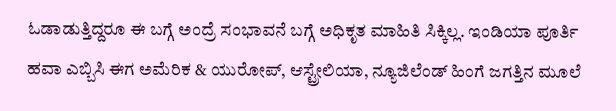ಓಡಾಡುತ್ತಿದ್ದರೂ ಈ ಬಗ್ಗೆ ಅಂದ್ರೆ ಸಂಭಾವನೆ ಬಗ್ಗೆ ಅಧಿಕೃತ ಮಾಹಿತಿ ಸಿಕ್ಕಿಲ್ಲ. ಇಂಡಿಯಾ ಪೂರ್ತಿ ಹವಾ ಎಬ್ಬಿಸಿ ಈಗ ಅಮೆರಿಕ & ಯುರೋಪ್, ಆಸ್ಟ್ರೇಲಿಯಾ, ನ್ಯೂಜಿಲೆಂಡ್ ಹಿಂಗೆ ಜಗತ್ತಿನ ಮೂಲೆ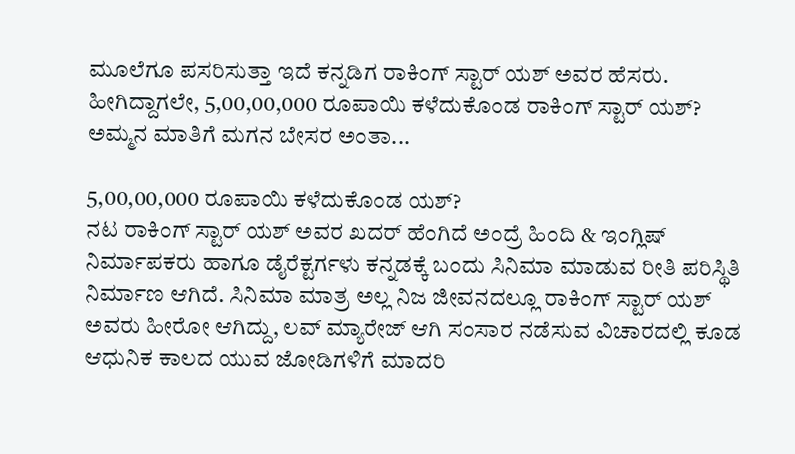ಮೂಲೆಗೂ ಪಸರಿಸುತ್ತಾ ಇದೆ ಕನ್ನಡಿಗ ರಾಕಿಂಗ್ ಸ್ಟಾರ್ ಯಶ್ ಅವರ ಹೆಸರು. ಹೀಗಿದ್ದಾಗಲೇ, 5,00,00,000 ರೂಪಾಯಿ ಕಳೆದುಕೊಂಡ ರಾಕಿಂಗ್ ಸ್ಟಾರ್ ಯಶ್? ಅಮ್ಮನ ಮಾತಿಗೆ ಮಗನ ಬೇಸರ ಅಂತಾ...

5,00,00,000 ರೂಪಾಯಿ ಕಳೆದುಕೊಂಡ ಯಶ್?
ನಟ ರಾಕಿಂಗ್ ಸ್ಟಾರ್ ಯಶ್ ಅವರ ಖದರ್ ಹೆಂಗಿದೆ ಅಂದ್ರೆ ಹಿಂದಿ & ಇಂಗ್ಲಿಷ್ ನಿರ್ಮಾಪಕರು ಹಾಗೂ ಡೈರೆಕ್ಟರ್ಗಳು ಕನ್ನಡಕ್ಕೆ ಬಂದು ಸಿನಿಮಾ ಮಾಡುವ ರೀತಿ ಪರಿಸ್ಥಿತಿ ನಿರ್ಮಾಣ ಆಗಿದೆ. ಸಿನಿಮಾ ಮಾತ್ರ ಅಲ್ಲ ನಿಜ ಜೀವನದಲ್ಲೂ ರಾಕಿಂಗ್ ಸ್ಟಾರ್ ಯಶ್ ಅವರು ಹೀರೋ ಆಗಿದ್ದು, ಲವ್ ಮ್ಯಾರೇಜ್ ಆಗಿ ಸಂಸಾರ ನಡೆಸುವ ವಿಚಾರದಲ್ಲಿ ಕೂಡ ಆಧುನಿಕ ಕಾಲದ ಯುವ ಜೋಡಿಗಳಿಗೆ ಮಾದರಿ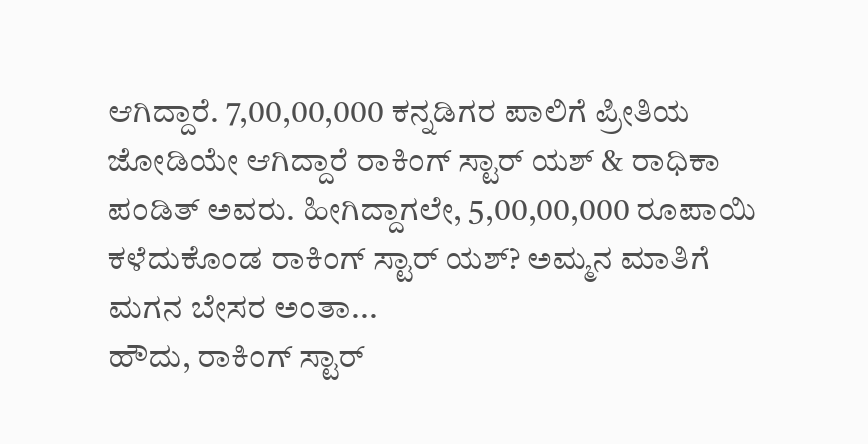ಆಗಿದ್ದಾರೆ. 7,00,00,000 ಕನ್ನಡಿಗರ ಪಾಲಿಗೆ ಪ್ರೀತಿಯ ಜೋಡಿಯೇ ಆಗಿದ್ದಾರೆ ರಾಕಿಂಗ್ ಸ್ಟಾರ್ ಯಶ್ & ರಾಧಿಕಾ ಪಂಡಿತ್ ಅವರು. ಹೀಗಿದ್ದಾಗಲೇ, 5,00,00,000 ರೂಪಾಯಿ ಕಳೆದುಕೊಂಡ ರಾಕಿಂಗ್ ಸ್ಟಾರ್ ಯಶ್? ಅಮ್ಮನ ಮಾತಿಗೆ ಮಗನ ಬೇಸರ ಅಂತಾ...
ಹೌದು, ರಾಕಿಂಗ್ ಸ್ಟಾರ್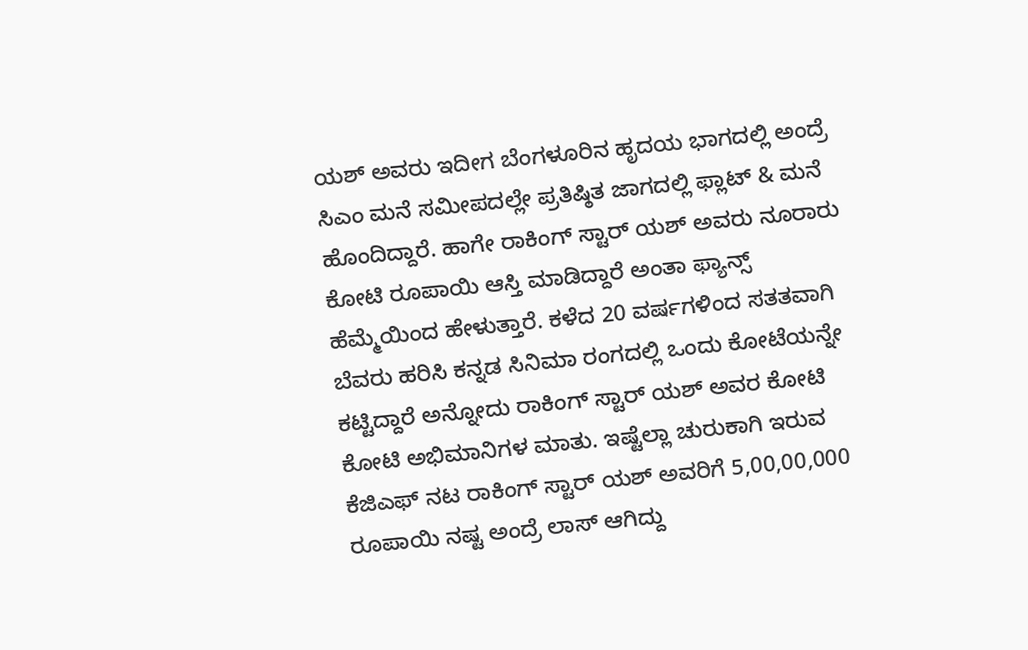ಯಶ್ ಅವರು ಇದೀಗ ಬೆಂಗಳೂರಿನ ಹೃದಯ ಭಾಗದಲ್ಲಿ ಅಂದ್ರೆ ಸಿಎಂ ಮನೆ ಸಮೀಪದಲ್ಲೇ ಪ್ರತಿಷ್ಠಿತ ಜಾಗದಲ್ಲಿ ಫ್ಲಾಟ್ & ಮನೆ ಹೊಂದಿದ್ದಾರೆ. ಹಾಗೇ ರಾಕಿಂಗ್ ಸ್ಟಾರ್ ಯಶ್ ಅವರು ನೂರಾರು ಕೋಟಿ ರೂಪಾಯಿ ಆಸ್ತಿ ಮಾಡಿದ್ದಾರೆ ಅಂತಾ ಫ್ಯಾನ್ಸ್ ಹೆಮ್ಮೆಯಿಂದ ಹೇಳುತ್ತಾರೆ. ಕಳೆದ 20 ವರ್ಷಗಳಿಂದ ಸತತವಾಗಿ ಬೆವರು ಹರಿಸಿ ಕನ್ನಡ ಸಿನಿಮಾ ರಂಗದಲ್ಲಿ ಒಂದು ಕೋಟೆಯನ್ನೇ ಕಟ್ಟಿದ್ದಾರೆ ಅನ್ನೋದು ರಾಕಿಂಗ್ ಸ್ಟಾರ್ ಯಶ್ ಅವರ ಕೋಟಿ ಕೋಟಿ ಅಭಿಮಾನಿಗಳ ಮಾತು. ಇಷ್ಟೆಲ್ಲಾ ಚುರುಕಾಗಿ ಇರುವ ಕೆಜಿಎಫ್ ನಟ ರಾಕಿಂಗ್ ಸ್ಟಾರ್ ಯಶ್ ಅವರಿಗೆ 5,00,00,000 ರೂಪಾಯಿ ನಷ್ಟ ಅಂದ್ರೆ ಲಾಸ್ ಆಗಿದ್ದು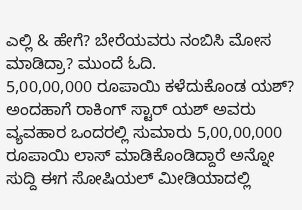ಎಲ್ಲಿ & ಹೇಗೆ? ಬೇರೆಯವರು ನಂಬಿಸಿ ಮೋಸ ಮಾಡಿದ್ರಾ? ಮುಂದೆ ಓದಿ.
5,00,00,000 ರೂಪಾಯಿ ಕಳೆದುಕೊಂಡ ಯಶ್?
ಅಂದಹಾಗೆ ರಾಕಿಂಗ್ ಸ್ಟಾರ್ ಯಶ್ ಅವರು ವ್ಯವಹಾರ ಒಂದರಲ್ಲಿ ಸುಮಾರು 5,00,00,000 ರೂಪಾಯಿ ಲಾಸ್ ಮಾಡಿಕೊಂಡಿದ್ದಾರೆ ಅನ್ನೋ ಸುದ್ದಿ ಈಗ ಸೋಷಿಯಲ್ ಮೀಡಿಯಾದಲ್ಲಿ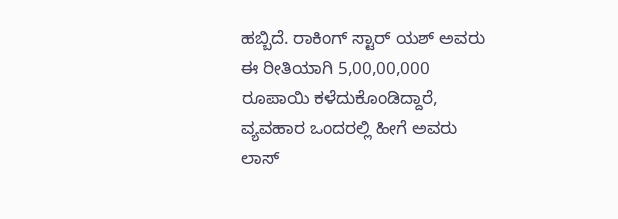ಹಬ್ಬಿದೆ. ರಾಕಿಂಗ್ ಸ್ಟಾರ್ ಯಶ್ ಅವರು ಈ ರೀತಿಯಾಗಿ 5,00,00,000 ರೂಪಾಯಿ ಕಳೆದುಕೊಂಡಿದ್ದಾರೆ, ವ್ಯವಹಾರ ಒಂದರಲ್ಲಿ ಹೀಗೆ ಅವರು ಲಾಸ್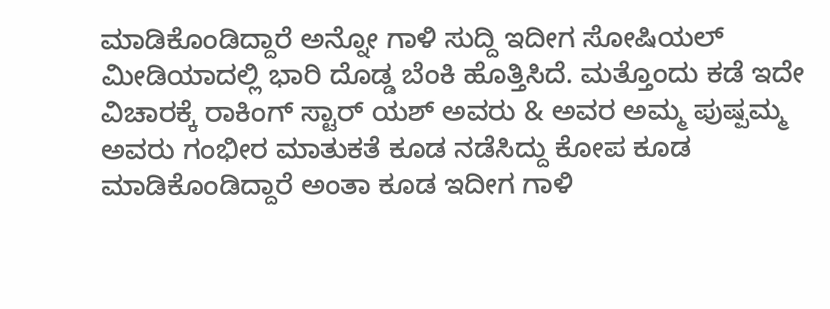ಮಾಡಿಕೊಂಡಿದ್ದಾರೆ ಅನ್ನೋ ಗಾಳಿ ಸುದ್ದಿ ಇದೀಗ ಸೋಷಿಯಲ್ ಮೀಡಿಯಾದಲ್ಲಿ ಭಾರಿ ದೊಡ್ಡ ಬೆಂಕಿ ಹೊತ್ತಿಸಿದೆ. ಮತ್ತೊಂದು ಕಡೆ ಇದೇ ವಿಚಾರಕ್ಕೆ ರಾಕಿಂಗ್ ಸ್ಟಾರ್ ಯಶ್ ಅವರು & ಅವರ ಅಮ್ಮ ಪುಷ್ಪಮ್ಮ ಅವರು ಗಂಭೀರ ಮಾತುಕತೆ ಕೂಡ ನಡೆಸಿದ್ದು ಕೋಪ ಕೂಡ ಮಾಡಿಕೊಂಡಿದ್ದಾರೆ ಅಂತಾ ಕೂಡ ಇದೀಗ ಗಾಳಿ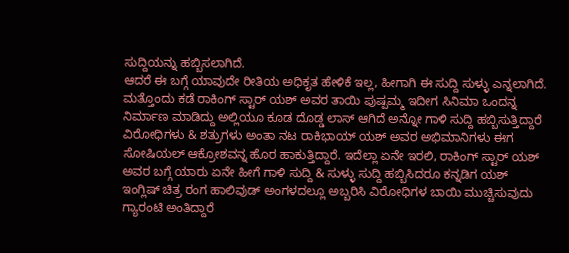ಸುದ್ದಿಯನ್ನು ಹಬ್ಬಿಸಲಾಗಿದೆ.
ಆದರೆ ಈ ಬಗ್ಗೆ ಯಾವುದೇ ರೀತಿಯ ಅಧಿಕೃತ ಹೇಳಿಕೆ ಇಲ್ಲ, ಹೀಗಾಗಿ ಈ ಸುದ್ದಿ ಸುಳ್ಳು ಎನ್ನಲಾಗಿದೆ. ಮತ್ತೊಂದು ಕಡೆ ರಾಕಿಂಗ್ ಸ್ಟಾರ್ ಯಶ್ ಅವರ ತಾಯಿ ಪುಷ್ಪಮ್ಮ ಇದೀಗ ಸಿನಿಮಾ ಒಂದನ್ನ ನಿರ್ಮಾಣ ಮಾಡಿದ್ದು ಅಲ್ಲಿಯೂ ಕೂಡ ದೊಡ್ಡ ಲಾಸ್ ಆಗಿದೆ ಅನ್ನೋ ಗಾಳಿ ಸುದ್ದಿ ಹಬ್ಬಿಸುತ್ತಿದ್ದಾರೆ ವಿರೋಧಿಗಳು & ಶತ್ರುಗಳು ಅಂತಾ ನಟ ರಾಕಿಭಾಯ್ ಯಶ್ ಅವರ ಅಭಿಮಾನಿಗಳು ಈಗ ಸೋಷಿಯಲ್ ಆಕ್ರೋಶವನ್ನ ಹೊರ ಹಾಕುತ್ತಿದ್ದಾರೆ. ಇದೆಲ್ಲಾ ಏನೇ ಇರಲಿ, ರಾಕಿಂಗ್ ಸ್ಟಾರ್ ಯಶ್ ಅವರ ಬಗ್ಗೆ ಯಾರು ಏನೇ ಹೀಗೆ ಗಾಳಿ ಸುದ್ದಿ & ಸುಳ್ಳು ಸುದ್ದಿ ಹಬ್ಬಿಸಿದರೂ ಕನ್ನಡಿಗ ಯಶ್ ಇಂಗ್ಲಿಷ್ ಚಿತ್ರ ರಂಗ ಹಾಲಿವುಡ್ ಅಂಗಳದಲ್ಲೂ ಅಬ್ಬರಿಸಿ ವಿರೋಧಿಗಳ ಬಾಯಿ ಮುಚ್ಚಿಸುವುದು ಗ್ಯಾರಂಟಿ ಅಂತಿದ್ದಾರೆ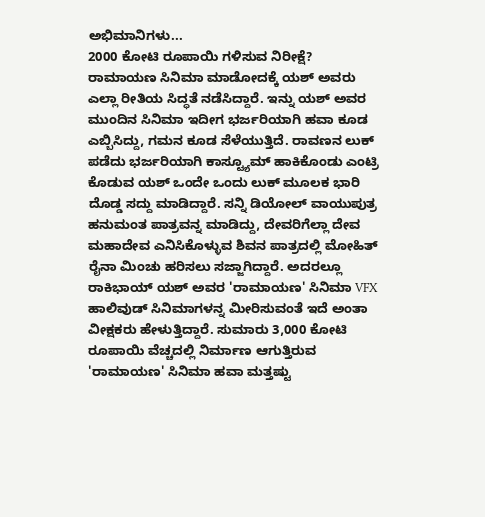ಅಭಿಮಾನಿಗಳು...
2000 ಕೋಟಿ ರೂಪಾಯಿ ಗಳಿಸುವ ನಿರೀಕ್ಷೆ?
ರಾಮಾಯಣ ಸಿನಿಮಾ ಮಾಡೋದಕ್ಕೆ ಯಶ್ ಅವರು ಎಲ್ಲಾ ರೀತಿಯ ಸಿದ್ಧತೆ ನಡೆಸಿದ್ದಾರೆ. ಇನ್ನು ಯಶ್ ಅವರ ಮುಂದಿನ ಸಿನಿಮಾ ಇದೀಗ ಭರ್ಜರಿಯಾಗಿ ಹವಾ ಕೂಡ ಎಬ್ಬಿಸಿದ್ದು, ಗಮನ ಕೂಡ ಸೆಳೆಯುತ್ತಿದೆ. ರಾವಣನ ಲುಕ್ ಪಡೆದು ಭರ್ಜರಿಯಾಗಿ ಕಾಸ್ಟ್ಯೂಮ್ ಹಾಕಿಕೊಂಡು ಎಂಟ್ರಿ ಕೊಡುವ ಯಶ್ ಒಂದೇ ಒಂದು ಲುಕ್ ಮೂಲಕ ಭಾರಿ ದೊಡ್ಡ ಸದ್ದು ಮಾಡಿದ್ದಾರೆ. ಸನ್ನಿ ಡಿಯೋಲ್ ವಾಯುಪುತ್ರ ಹನುಮಂತ ಪಾತ್ರವನ್ನ ಮಾಡಿದ್ದು, ದೇವರಿಗೆಲ್ಲಾ ದೇವ ಮಹಾದೇವ ಎನಿಸಿಕೊಳ್ಳುವ ಶಿವನ ಪಾತ್ರದಲ್ಲಿ ಮೋಹಿತ್ ರೈನಾ ಮಿಂಚು ಹರಿಸಲು ಸಜ್ಜಾಗಿದ್ದಾರೆ. ಅದರಲ್ಲೂ ರಾಕಿಭಾಯ್ ಯಶ್ ಅವರ 'ರಾಮಾಯಣ' ಸಿನಿಮಾ VFX ಹಾಲಿವುಡ್ ಸಿನಿಮಾಗಳನ್ನ ಮೀರಿಸುವಂತೆ ಇದೆ ಅಂತಾ ವೀಕ್ಷಕರು ಹೇಳುತ್ತಿದ್ದಾರೆ. ಸುಮಾರು 3,000 ಕೋಟಿ ರೂಪಾಯಿ ವೆಚ್ಚದಲ್ಲಿ ನಿರ್ಮಾಣ ಆಗುತ್ತಿರುವ 'ರಾಮಾಯಣ' ಸಿನಿಮಾ ಹವಾ ಮತ್ತಷ್ಟು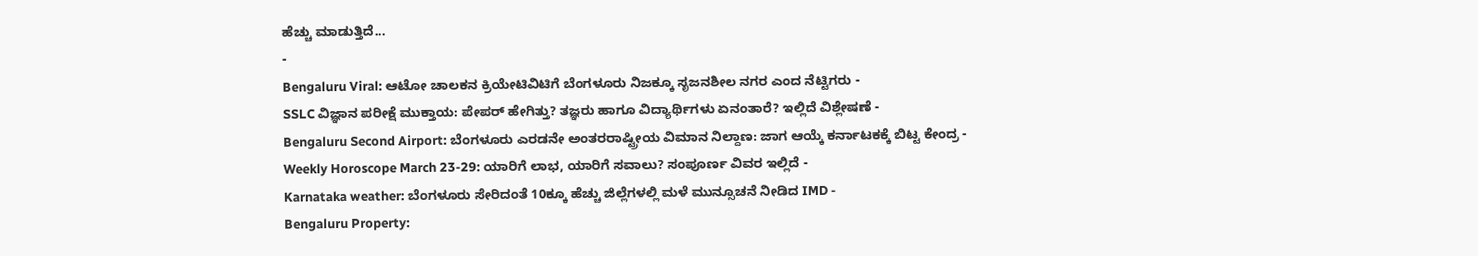ಹೆಚ್ಚು ಮಾಡುತ್ತಿದೆ...
-
Bengaluru Viral: ಆಟೋ ಚಾಲಕನ ಕ್ರಿಯೇಟಿವಿಟಿಗೆ ಬೆಂಗಳೂರು ನಿಜಕ್ಕೂ ಸೃಜನಶೀಲ ನಗರ ಎಂದ ನೆಟ್ಟಿಗರು -
SSLC ವಿಜ್ಞಾನ ಪರೀಕ್ಷೆ ಮುಕ್ತಾಯ: ಪೇಪರ್ ಹೇಗಿತ್ತು? ತಜ್ಞರು ಹಾಗೂ ವಿದ್ಯಾರ್ಥಿಗಳು ಏನಂತಾರೆ? ಇಲ್ಲಿದೆ ವಿಶ್ಲೇಷಣೆ -
Bengaluru Second Airport: ಬೆಂಗಳೂರು ಎರಡನೇ ಅಂತರರಾಷ್ಟ್ರೀಯ ವಿಮಾನ ನಿಲ್ದಾಣ: ಜಾಗ ಆಯ್ಕೆ ಕರ್ನಾಟಕಕ್ಕೆ ಬಿಟ್ಟ ಕೇಂದ್ರ -
Weekly Horoscope March 23-29: ಯಾರಿಗೆ ಲಾಭ, ಯಾರಿಗೆ ಸವಾಲು? ಸಂಪೂರ್ಣ ವಿವರ ಇಲ್ಲಿದೆ -
Karnataka weather: ಬೆಂಗಳೂರು ಸೇರಿದಂತೆ 10ಕ್ಕೂ ಹೆಚ್ಚು ಜಿಲ್ಲೆಗಳಲ್ಲಿ ಮಳೆ ಮುನ್ಸೂಚನೆ ನೀಡಿದ IMD -
Bengaluru Property: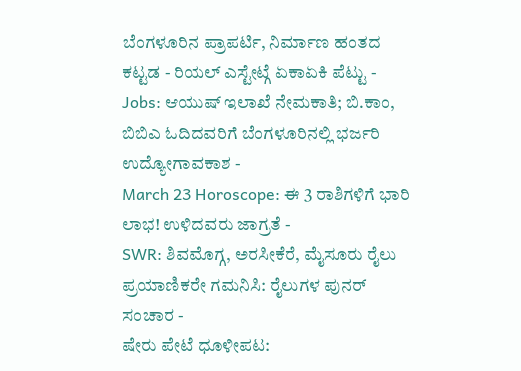ಬೆಂಗಳೂರಿನ ಪ್ರಾಪರ್ಟಿ, ನಿರ್ಮಾಣ ಹಂತದ ಕಟ್ಟಡ - ರಿಯಲ್ ಎಸ್ಟೇಟ್ಗೆ ಏಕಾಏಕಿ ಪೆಟ್ಟು -
Jobs: ಆಯುಷ್ ಇಲಾಖೆ ನೇಮಕಾತಿ; ಬಿ.ಕಾಂ, ಬಿಬಿಎ ಓದಿದವರಿಗೆ ಬೆಂಗಳೂರಿನಲ್ಲಿ ಭರ್ಜರಿ ಉದ್ಯೋಗಾವಕಾಶ -
March 23 Horoscope: ಈ 3 ರಾಶಿಗಳಿಗೆ ಭಾರಿ ಲಾಭ! ಉಳಿದವರು ಜಾಗ್ರತೆ -
SWR: ಶಿವಮೊಗ್ಗ, ಅರಸೀಕೆರೆ, ಮೈಸೂರು ರೈಲು ಪ್ರಯಾಣಿಕರೇ ಗಮನಿಸಿ: ರೈಲುಗಳ ಪುನರ್ ಸಂಚಾರ -
ಷೇರು ಪೇಟೆ ಧೂಳೀಪಟ: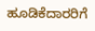ಹೂಡಿಕೆದಾರರಿಗೆ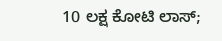10 ಲಕ್ಷ ಕೋಟಿ ಲಾಸ್;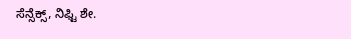ಸೆನ್ಸೆಕ್ಸ್, ನಿಫ್ಟಿ ಶೇ.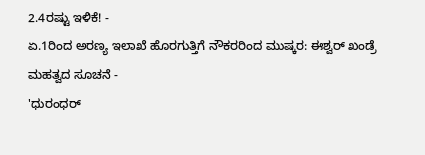2.4ರಷ್ಟು ಇಳಿಕೆ! -
ಏ.1ರಿಂದ ಅರಣ್ಯ ಇಲಾಖೆ ಹೊರಗುತ್ತಿಗೆ ನೌಕರರಿಂದ ಮುಷ್ಕರ: ಈಶ್ವರ್ ಖಂಡ್ರೆ ಮಹತ್ವದ ಸೂಚನೆ -
'ಧುರಂಧರ್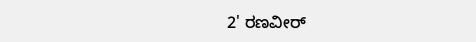2' ರಣವೀರ್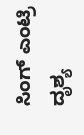ಸಿಂಗ್ ಎಂಟ್ರಿ ದೃಶ್ಯ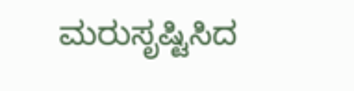ಮರುಸೃಷ್ಟಿಸಿದ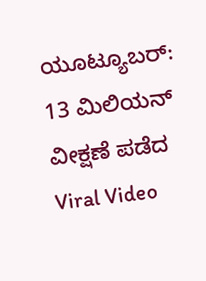ಯೂಟ್ಯೂಬರ್: 13 ಮಿಲಿಯನ್ ವೀಕ್ಷಣೆ ಪಡೆದ Viral Video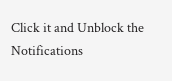Click it and Unblock the Notifications